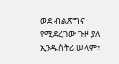ወደ ብልጽግና የሚደረገው ጉዞ ያለ ኢንዱስትሪ ሠላም፣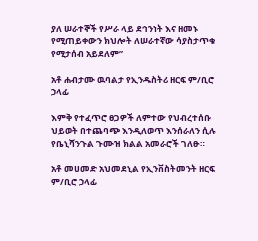ያለ ሠራተኞች የሥራ ላይ ደኅንነት እና ዘመኑ የሚጠይቀውን ክህሎት ለሠራተኛው ሳያስታጥቁ የሚታሰብ አይደለም”

አቶ ሐብታሙ ዉባልታ የኢንዱስትሪ ዘርፍ ም/ቢሮ ኃላፊ

እምቅ የተፈጥሮ ፀጋዎች ለምተው የህብረተሰቡ ህይወት በተጨባጭ እንዲለወጥ እንሰራለን ሲሉ የቤኒሻንጉል ጉሙዝ ክልል አመራሮች ገለፁ።

አቶ መሀመድ አህመደኒል የኢንቨስትመንት ዘርፍ ም/ቢሮ ኃላፊ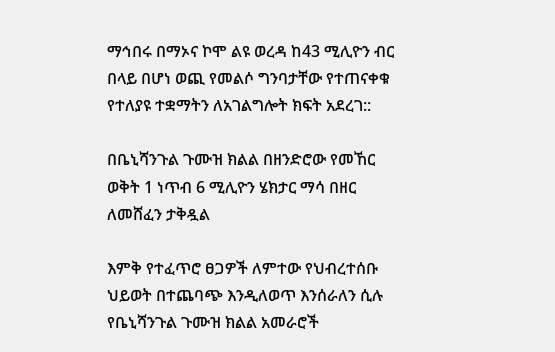ማኅበሩ በማኦና ኮሞ ልዩ ወረዳ ከ43 ሚሊዮን ብር በላይ በሆነ ወጪ የመልሶ ግንባታቸው የተጠናቀቁ የተለያዩ ተቋማትን ለአገልግሎት ክፍት አደረገ::

በቤኒሻንጉል ጉሙዝ ክልል በዘንድሮው የመኸር ወቅት 1 ነጥብ 6 ሚሊዮን ሄክታር ማሳ በዘር ለመሸፈን ታቅዷል

እምቅ የተፈጥሮ ፀጋዎች ለምተው የህብረተሰቡ ህይወት በተጨባጭ እንዲለወጥ እንሰራለን ሲሉ የቤኒሻንጉል ጉሙዝ ክልል አመራሮች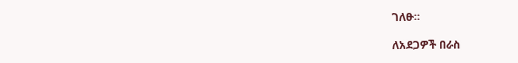ገለፁ።

ለአደጋዎች በራስ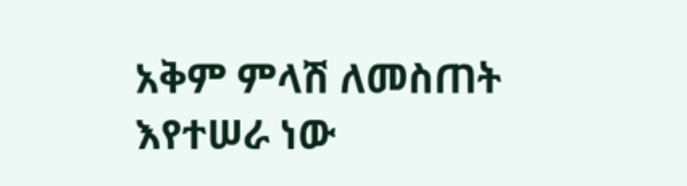አቅም ምላሽ ለመስጠት እየተሠራ ነው